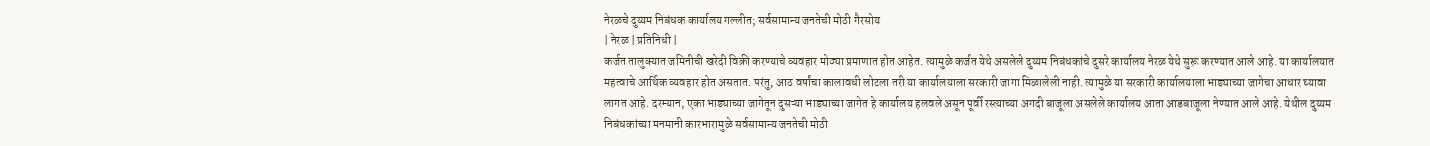नेरळचे दुय्यम निबंधक कार्यालय गल्लीत; सर्वसामान्य जनतेची मोठी गैरसोय
| नेरळ | प्रतिनिधी |
कर्जत तालुक्यात जमिनीची खरेदी विक्री करण्याचे व्यवहार मोठ्या प्रमाणात होत आहेत. त्यामुळे कर्जत येथे असलेले दुय्यम निबंधकांचे दुसरे कार्यालय नेरळ येथे सुरू करण्यात आले आहे. या कार्यालयात महत्वाचे आर्थिक व्यवहार होत असतात. परंतु, आठ वर्षांचा कालावधी लोटला तरी या कार्यालयाला सरकारी जागा मिळालेली नाही. त्यामुळे या सरकारी कार्यालयाला भाड्याच्या जागेचा आधार घ्यावा लागत आहे. दरम्यान, एका भाड्याच्या जागेतून दुसऱ्या भाड्याच्या जागेत हे कार्यालय हलवले असून पूर्वी रस्त्याच्या अगदी बाजूला असलेले कार्यालय आता आडबाजूला नेण्यात आले आहे. येथील दुय्यम निबंधकांच्या मनमानी कारभारामुळे सर्वसामान्य जनतेची मोठी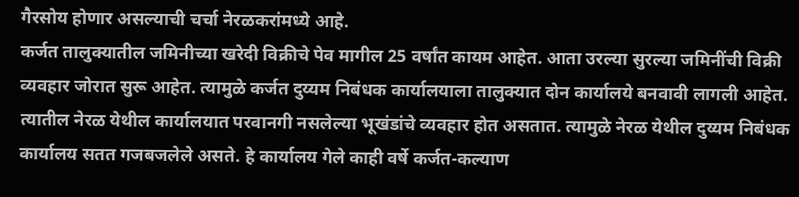गैरसोय होणार असल्याची चर्चा नेरळकरांमध्ये आहे.
कर्जत तालुक्यातील जमिनीच्या खरेदी विक्रीचे पेव मागील 25 वर्षांत कायम आहेत. आता उरल्या सुरल्या जमिनींची विक्री व्यवहार जोरात सुरू आहेत. त्यामुळे कर्जत दुय्यम निबंधक कार्यालयाला तालुक्यात दोन कार्यालये बनवावी लागली आहेत. त्यातील नेरळ येथील कार्यालयात परवानगी नसलेल्या भूखंडांचे व्यवहार होत असतात. त्यामुळे नेरळ येथील दुय्यम निबंधक कार्यालय सतत गजबजलेले असते. हे कार्यालय गेले काही वर्षे कर्जत-कल्याण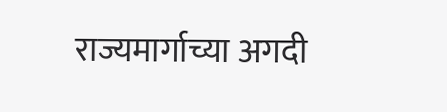राज्यमार्गाच्या अगदी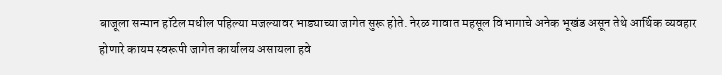बाजूला सन्मान हॉटेल मधील पहिल्या मजल्यावर भाड्याच्या जागेत सुरू होते. नेरळ गावात महसूल विभागाचे अनेक भूखंड असून तेथे आर्थिक व्यवहार होणारे कायम स्वरूपी जागेत कार्यालय असायला हवे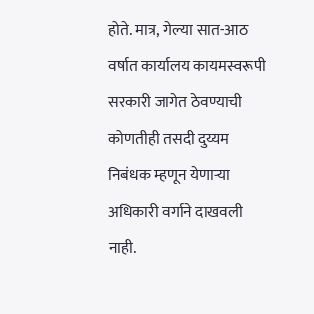होते. मात्र, गेल्या सात-आठ वर्षात कार्यालय कायमस्वरूपी सरकारी जागेत ठेवण्याची कोणतीही तसदी दुय्यम निबंधक म्हणून येणाऱ्या अधिकारी वर्गाने दाखवली नाही.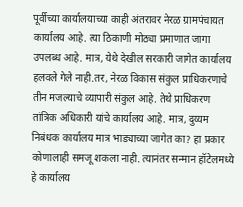पूर्वीच्या कार्यालयाच्या काही अंतरावर नेरळ ग्रामपंचायत कार्यालय आहे. त्या ठिकाणी मोठ्या प्रमाणात जागा उपलब्ध आहे. मात्र, येथे देखील सरकारी जागेत कार्यालय हलवले गेले नाही.तर, नेरळ विकास संकुल प्राधिकरणाचे तीन मजल्याचे व्यापारी संकुल आहे. तेथे प्राधिकरण तांत्रिक अधिकारी यांचे कार्यालय आहे. मात्र, दुय्यम निबंधक कार्यालय मात्र भाड्याच्या जागेत का? हा प्रकार कोणालाही समजू शकला नाही. त्यानंतर सन्मान हॉटेलमध्ये हे कार्यालय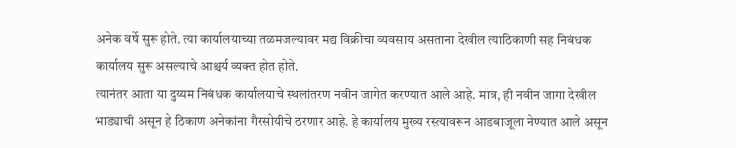अनेक वर्षे सुरू होते. त्या कार्यालयाच्या तळमजल्यावर मद्य विक्रीचा व्यवसाय असताना देखील त्याठिकाणी सह निबंधक कार्यालय सुरू असल्याचे आश्चर्य व्यक्त होत होते.
त्यानंतर आता या दुय्यम निबंधक कार्यालयाचे स्थलांतरण नवीन जागेत करण्यात आले आहे. मात्र, ही नवीन जागा देखील भाड्याची असून हे ठिकाण अनेकांना गैरसोयीचे ठरणार आहे. हे कार्यालय मुख्य रस्त्यावरून आडबाजूला नेण्यात आले असून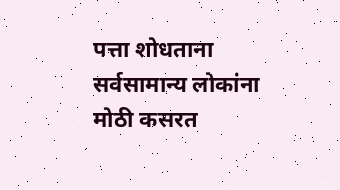पत्ता शोधताना सर्वसामान्य लोकांना मोठी कसरत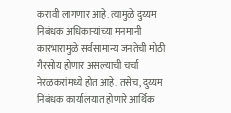करावी लागणार आहे. त्यामुळे दुय्यम निबंधक अधिकाऱ्यांच्या मनमानी कारभारामुळे सर्वसामान्य जनतेची मोठी गैरसोय होणार असल्याची चर्चा नेरळकरांमध्ये होत आहे. तसेच, दुय्यम निबंधक कार्यालयात होणारे आर्थिक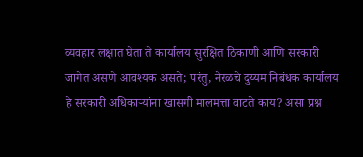व्यवहार लक्षात घेता ते कार्यालय सुरक्षित ठिकाणी आणि सरकारी जागेत असणे आवश्यक असते; परंतु, नेरळचे दुय्यम निबंधक कार्यालय हे सरकारी अधिकाऱ्यांना खासगी मालमत्ता वाटते काय? असा प्रश्न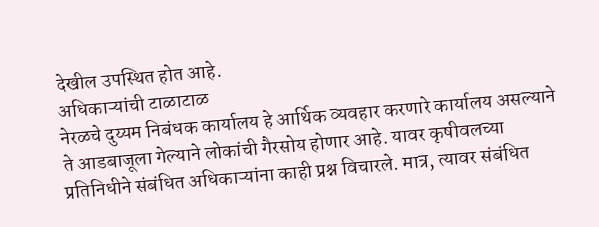देखील उपस्थित होत आहे.
अधिकाऱ्यांची टाळाटाळ
नेरळचे दुय्यम निबंधक कार्यालय हे आर्थिक व्यवहार करणारे कार्यालय असल्याने ते आडबाजूला गेल्याने लोकांची गैरसोय होणार आहे. यावर कृषीवलच्या प्रतिनिधीने संबंधित अधिकाऱ्यांना काही प्रश्न विचारले. मात्र, त्यावर संबंधित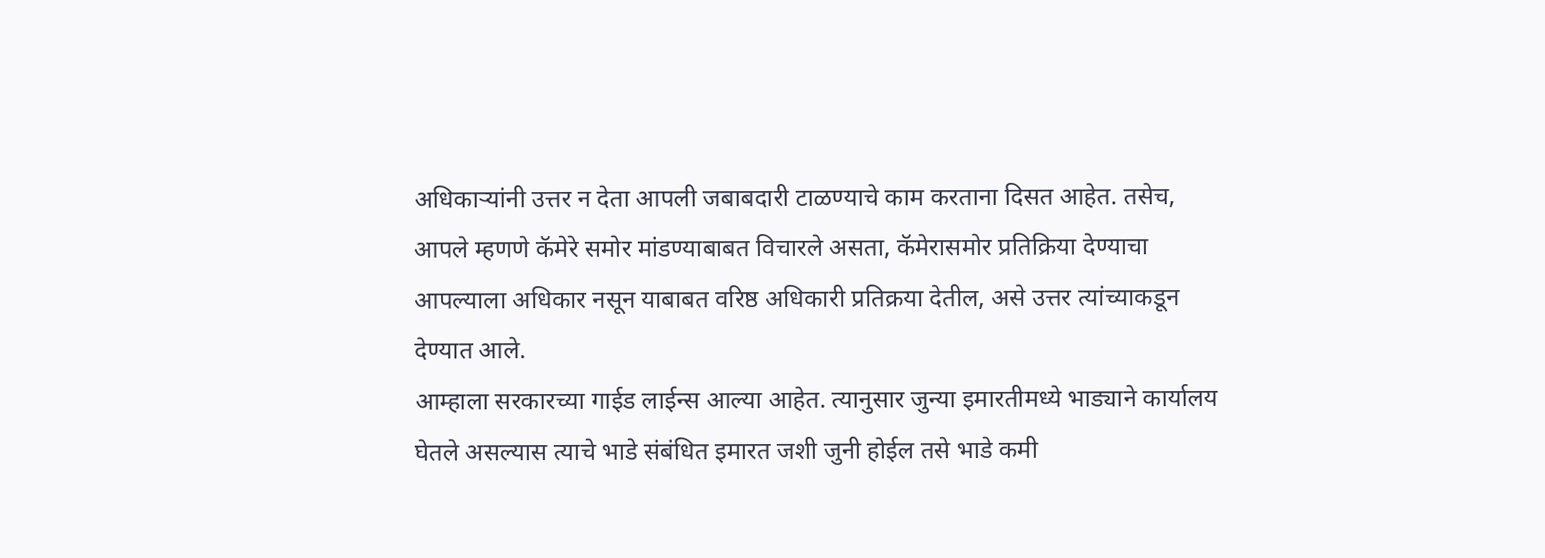अधिकाऱ्यांनी उत्तर न देता आपली जबाबदारी टाळण्याचे काम करताना दिसत आहेत. तसेच, आपले म्हणणे कॅमेरे समोर मांडण्याबाबत विचारले असता, कॅमेरासमोर प्रतिक्रिया देण्याचा आपल्याला अधिकार नसून याबाबत वरिष्ठ अधिकारी प्रतिक्रया देतील, असे उत्तर त्यांच्याकडून देण्यात आले.
आम्हाला सरकारच्या गाईड लाईन्स आल्या आहेत. त्यानुसार जुन्या इमारतीमध्ये भाड्याने कार्यालय घेतले असल्यास त्याचे भाडे संबंधित इमारत जशी जुनी होईल तसे भाडे कमी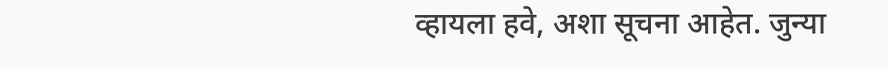व्हायला हवे, अशा सूचना आहेत. जुन्या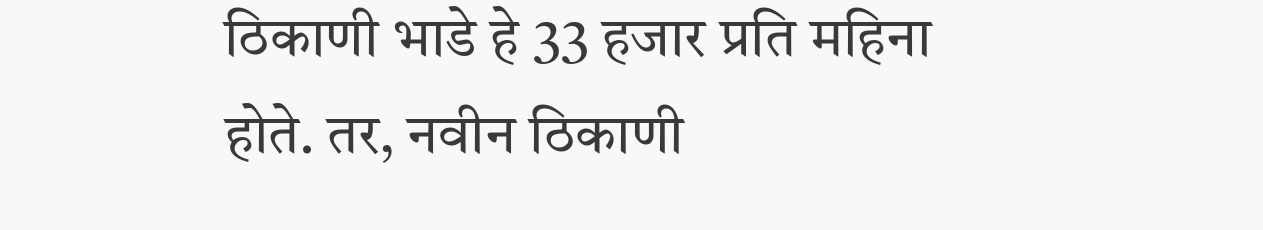ठिकाणी भाडे हे 33 हजार प्रति महिना होते. तर, नवीन ठिकाणी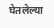घेतलेल्या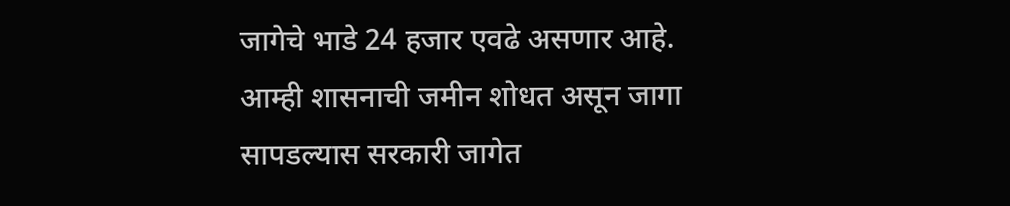जागेचे भाडे 24 हजार एवढे असणार आहे. आम्ही शासनाची जमीन शोधत असून जागा सापडल्यास सरकारी जागेत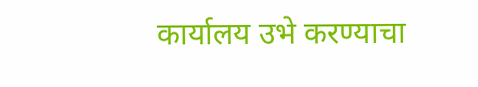कार्यालय उभे करण्याचा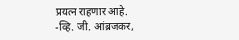प्रयत्न राहणार आहे.
-व्हि. जी. आंब्रजकर,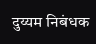दुय्यम निबंधक